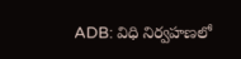ADB: విధి నిర్వహణలో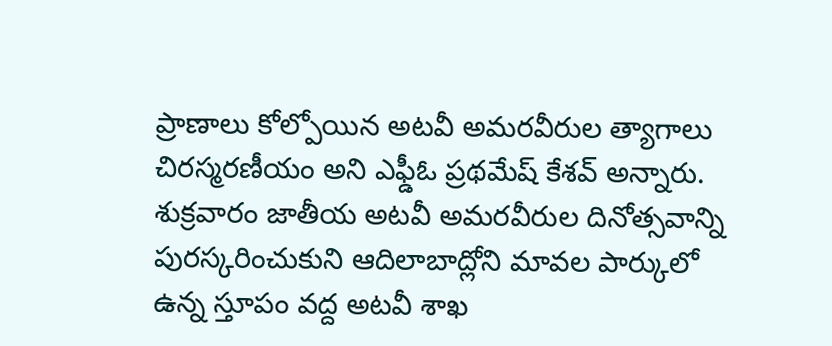ప్రాణాలు కోల్పోయిన అటవీ అమరవీరుల త్యాగాలు చిరస్మరణీయం అని ఎఫ్డీఓ ప్రథమేష్ కేశవ్ అన్నారు. శుక్రవారం జాతీయ అటవీ అమరవీరుల దినోత్సవాన్ని పురస్కరించుకుని ఆదిలాబాద్లోని మావల పార్కులో ఉన్న స్తూపం వద్ద అటవీ శాఖ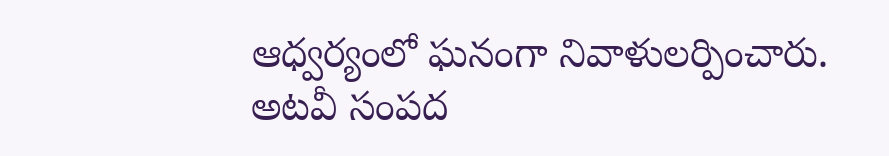ఆధ్వర్యంలో ఘనంగా నివాళులర్పించారు. అటవీ సంపద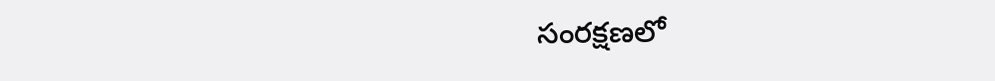సంరక్షణలో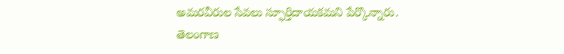అమరవీరుల సేవలు స్ఫూర్తిదాయకమని పేర్కొన్నారు.
తెలంగాణ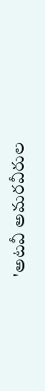'అటవీ అమరవీరుల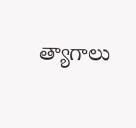త్యాగాలు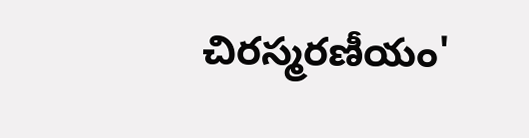చిరస్మరణీయం'